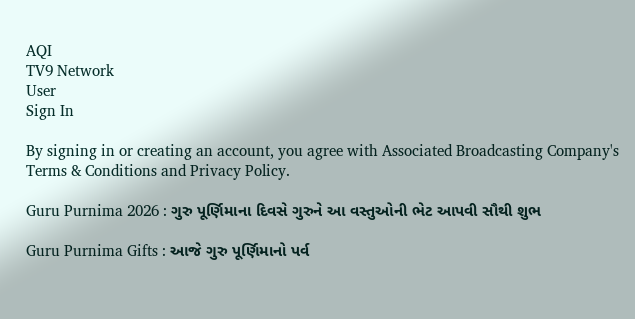AQI
TV9 Network
User
Sign In

By signing in or creating an account, you agree with Associated Broadcasting Company's Terms & Conditions and Privacy Policy.

Guru Purnima 2026 : ગુરુ પૂર્ણિમાના દિવસે ગુરુને આ વસ્તુઓની ભેટ આપવી સૌથી શુભ

Guru Purnima Gifts : આજે ગુરુ પૂર્ણિમાનો પર્વ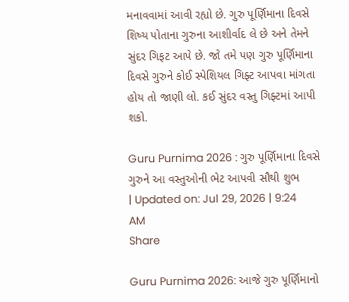મનાવવામાં આવી રહ્યો છે. ગુરુ પૂર્ણિમાના દિવસે શિષ્ય પોતાના ગુરુના આશીર્વાદ લે છે અને તેમને સુંદર ગિફટ આપે છે. જો તમે પણ ગુરુ પૂર્ણિમાના દિવસે ગુરુને કોઈ સ્પેશિયલ ગિફ્ટ આપવા માંગતા હોય તો જાણી લો. કઈ સુંદર વસ્તુ ગિફ્ટમાં આપી શકો.

Guru Purnima 2026 : ગુરુ પૂર્ણિમાના દિવસે ગુરુને આ વસ્તુઓની ભેટ આપવી સૌથી શુભ
| Updated on: Jul 29, 2026 | 9:24 AM
Share

Guru Purnima 2026: આજે ગુરુ પૂર્ણિમાનો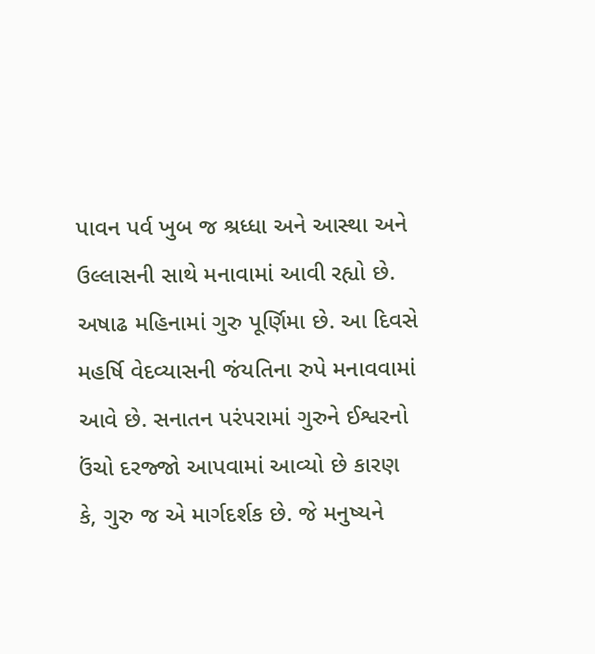પાવન પર્વ ખુબ જ શ્રધ્ધા અને આસ્થા અને ઉલ્લાસની સાથે મનાવામાં આવી રહ્યો છે. અષાઢ મહિનામાં ગુરુ પૂર્ણિમા છે. આ દિવસે મહર્ષિ વેદવ્યાસની જંયતિના રુપે મનાવવામાં આવે છે. સનાતન પરંપરામાં ગુરુને ઈશ્વરનો ઉંચો દરજ્જો આપવામાં આવ્યો છે કારણ કે, ગુરુ જ એ માર્ગદર્શક છે. જે મનુષ્યને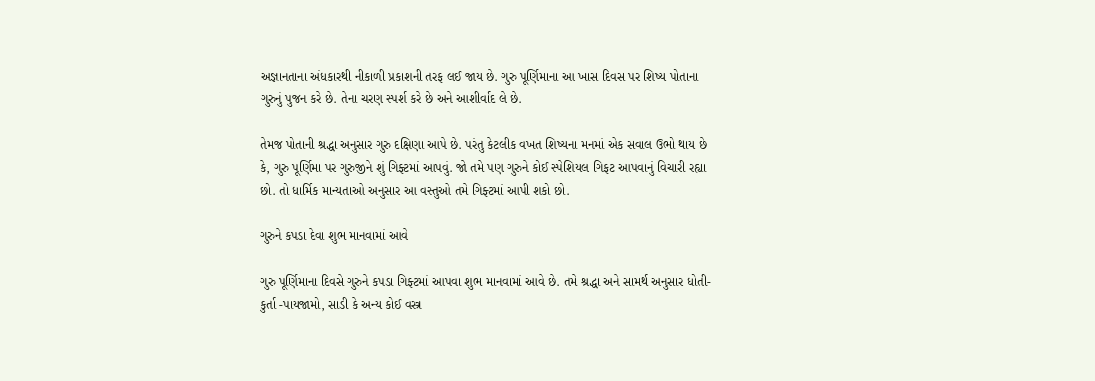અજ્ઞાનતાના અંધકારથી નીકાળી પ્રકાશની તરફ લઈ જાય છે. ગુરુ પૂર્ણિમાના આ ખાસ દિવસ પર શિષ્ય પોતાના ગુરુનું પુજન કરે છે. તેના ચરણ સ્પર્શ કરે છે અને આશીર્વાદ લે છે.

તેમજ પોતાની શ્રદ્ધા અનુસાર ગુરુ દક્ષિણા આપે છે. પરંતુ કેટલીક વખત શિષ્યના મનમાં એક સવાલ ઉભો થાય છે કે, ગુરુ પૂર્ણિમા પર ગુરુજીને શું ગિફ્ટમાં આપવું. જો તમે પણ ગુરુને કોઈ સ્પેશિયલ ગિફટ આપવાનું વિચારી રહ્યા છો. તો ધાર્મિક માન્યતાઓ અનુસાર આ વસ્તુઓ તમે ગિફ્ટમાં આપી શકો છો.

ગુરુને કપડા દેવા શુભ માનવામાં આવે

ગુરુ પૂર્ણિમાના દિવસે ગુરુને કપડા ગિફ્ટમાં આપવા શુભ માનવામાં આવે છે. તમે શ્રદ્ધા અને સામર્થ અનુસાર ધોતી-કુર્તા -પાયજામો, સાડી કે અન્ય કોઈ વસ્ત્ર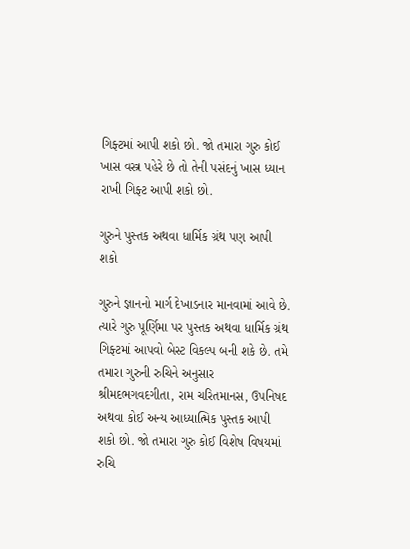ગિફ્ટમાં આપી શકો છો. જો તમારા ગુરુ કોઈ ખાસ વસ્ત્ર પહેરે છે તો તેની પસંદનું ખાસ ધ્યાન રાખી ગિફ્ટ આપી શકો છો.

ગુરુને પુસ્તક અથવા ધાર્મિક ગ્રંથ પણ આપી શકો

ગુરુને જ્ઞાનનો માર્ગ દેખાડનાર માનવામાં આવે છે. ત્યારે ગુરુ પૂર્ણિમા પર પુસ્તક અથવા ધાર્મિક ગ્રંથ ગિફ્ટમાં આપવો બેસ્ટ વિકલ્પ બની શકે છે. તમે તમારા ગુરુની રુચિને અનુસાર શ્રીમદભગવદગીતા, રામ ચરિતમાનસ, ઉપનિષદ અથવા કોઈ અન્ય આધ્યાત્મિક પુસ્તક આપી શકો છો. જો તમારા ગુરુ કોઈ વિશેષ વિષયમાં રુચિ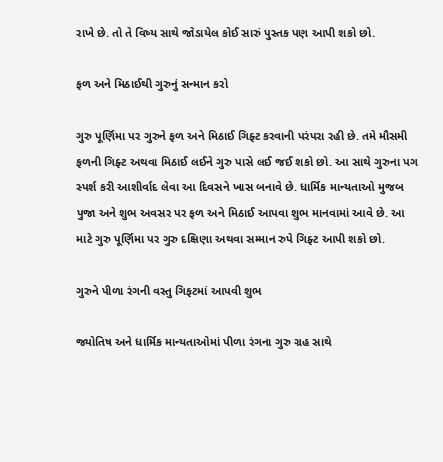રાખે છે. તો તે વિષ્ય સાથે જોડાયેલ કોઈ સારું પુસ્તક પણ આપી શકો છો.

ફળ અને મિઠાઈથી ગુરુનું સન્માન કરો

ગુરુ પૂર્ણિમા પર ગુરુને ફળ અને મિઠાઈ ગિફ્ટ કરવાની પરંપરા રહી છે. તમે મૌસમી ફળની ગિફ્ટ અથવા મિઠાઈ લઈને ગુરુ પાસે લઈ જઈ શકો છો. આ સાથે ગુરુના પગ સ્પર્શ કરી આશીર્વાદ લેવા આ દિવસને ખાસ બનાવે છે. ધાર્મિક માન્યતાઓ મુજબ પુજા અને શુભ અવસર પર ફળ અને મિઠાઈ આપવા શુભ માનવામાં આવે છે. આ માટે ગુરુ પૂર્ણિમા પર ગુરુ દક્ષિણા અથવા સમ્માન રુપે ગિફ્ટ આપી શકો છો.

ગુરુને પીળા રંગની વસ્તુ ગિફટમાં આપવી શુભ

જ્યોતિષ અને ધાર્મિક માન્યતાઓમાં પીળા રંગના ગુરુ ગ્રહ સાથે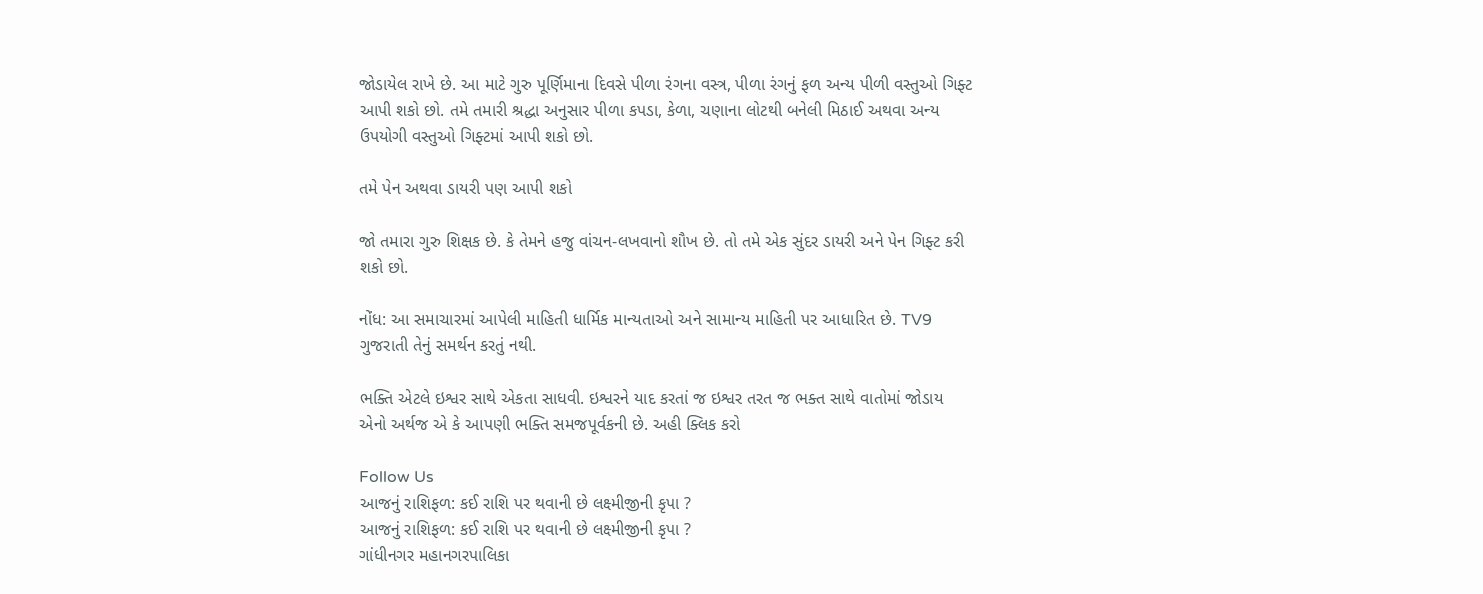જોડાયેલ રાખે છે. આ માટે ગુરુ પૂર્ણિમાના દિવસે પીળા રંગના વસ્ત્ર, પીળા રંગનું ફળ અન્ય પીળી વસ્તુઓ ગિફ્ટ આપી શકો છો. તમે તમારી શ્રદ્ધા અનુસાર પીળા કપડા, કેળા, ચણાના લોટથી બનેલી મિઠાઈ અથવા અન્ય ઉપયોગી વસ્તુઓ ગિફ્ટમાં આપી શકો છો.

તમે પેન અથવા ડાયરી પણ આપી શકો

જો તમારા ગુરુ શિક્ષક છે. કે તેમને હજુ વાંચન-લખવાનો શૌખ છે. તો તમે એક સુંદર ડાયરી અને પેન ગિફ્ટ કરી શકો છો.

નોંધ: આ સમાચારમાં આપેલી માહિતી ધાર્મિક માન્યતાઓ અને સામાન્ય માહિતી પર આધારિત છે. TV9 ગુજરાતી તેનું સમર્થન કરતું નથી.

ભક્તિ એટલે ઇશ્વર સાથે એકતા સાધવી. ઇશ્વરને યાદ કરતાં જ ઇશ્વર તરત જ ભક્ત સાથે વાતોમાં જોડાય એનો અર્થજ એ કે આપણી ભક્તિ સમજપૂર્વકની છે. અહી ક્લિક કરો

Follow Us
આજનું રાશિફળ: કઈ રાશિ પર થવાની છે લક્ષ્મીજીની કૃપા ?
આજનું રાશિફળ: કઈ રાશિ પર થવાની છે લક્ષ્મીજીની કૃપા ?
ગાંધીનગર મહાનગરપાલિકા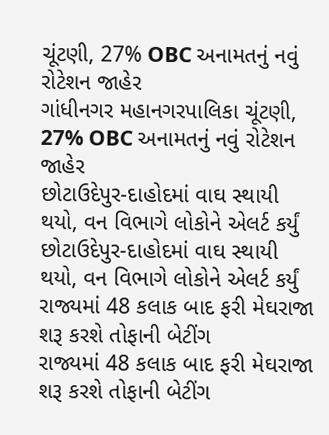ચૂંટણી, 27% OBC અનામતનું નવું રોટેશન જાહેર
ગાંધીનગર મહાનગરપાલિકા ચૂંટણી, 27% OBC અનામતનું નવું રોટેશન જાહેર
છોટાઉદેપુર-દાહોદમાં વાઘ સ્થાયી થયો, વન વિભાગે લોકોને એલર્ટ કર્યું
છોટાઉદેપુર-દાહોદમાં વાઘ સ્થાયી થયો, વન વિભાગે લોકોને એલર્ટ કર્યું
રાજ્યમાં 48 કલાક બાદ ફરી મેઘરાજા શરૂ કરશે તોફાની બેટીંગ
રાજ્યમાં 48 કલાક બાદ ફરી મેઘરાજા શરૂ કરશે તોફાની બેટીંગ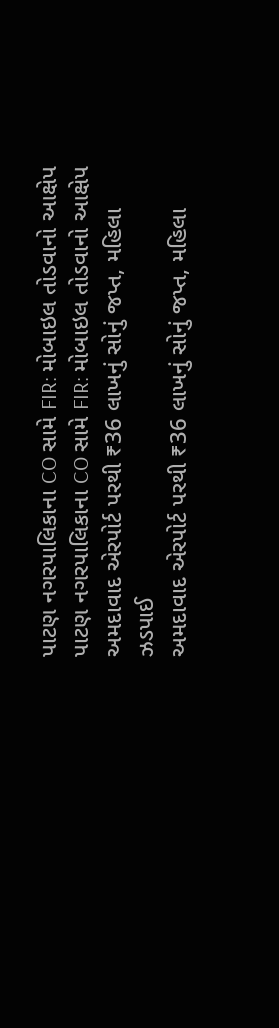પાટણ નગરપાલિકાના CO સામે FIR: મોબાઇલ તોડવાનો આક્ષેપ
પાટણ નગરપાલિકાના CO સામે FIR: મોબાઇલ તોડવાનો આક્ષેપ
અમદાવાદ એરપોર્ટ પરથી ₹36 લાખનું સોનું જપ્ત, મહિલા ઝડપાઈ
અમદાવાદ એરપોર્ટ પરથી ₹36 લાખનું સોનું જપ્ત, મહિલા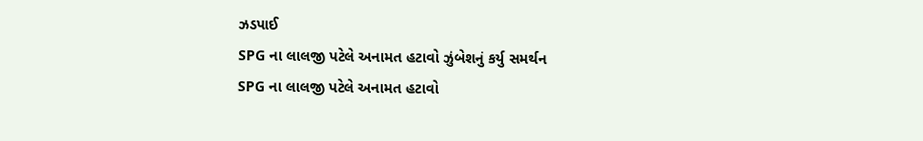ઝડપાઈ
SPG ના લાલજી પટેલે અનામત હટાવો ઝુંબેશનું કર્યુ સમર્થન
SPG ના લાલજી પટેલે અનામત હટાવો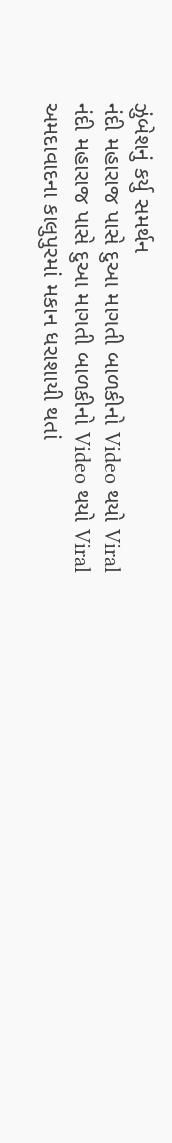ઝુંબેશનું કર્યુ સમર્થન
નંદી મહારાજ પાસે દુઆ માગતી બાળકીનો Video થયો Viral
નંદી મહારાજ પાસે દુઆ માગતી બાળકીનો Video થયો Viral
અમદાવાદના કાલુપુરમાં મકાન ધરાશાયી થતાં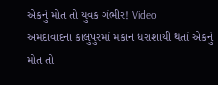એકનું મોત તો યુવક ગંભીર! Video
અમદાવાદના કાલુપુરમાં મકાન ધરાશાયી થતાં એકનું મોત તો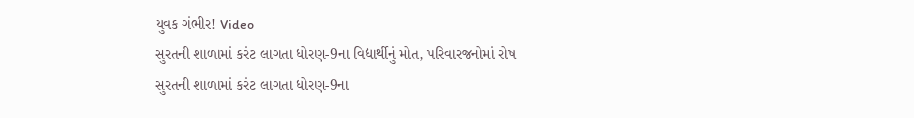યુવક ગંભીર! Video
સુરતની શાળામાં કરંટ લાગતા ધોરણ-9ના વિદ્યાર્થીનું મોત, પરિવારજનોમાં રોષ
સુરતની શાળામાં કરંટ લાગતા ધોરણ-9ના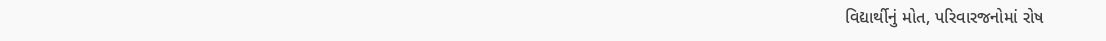વિદ્યાર્થીનું મોત, પરિવારજનોમાં રોષ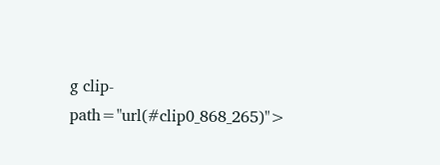g clip-path="url(#clip0_868_265)">